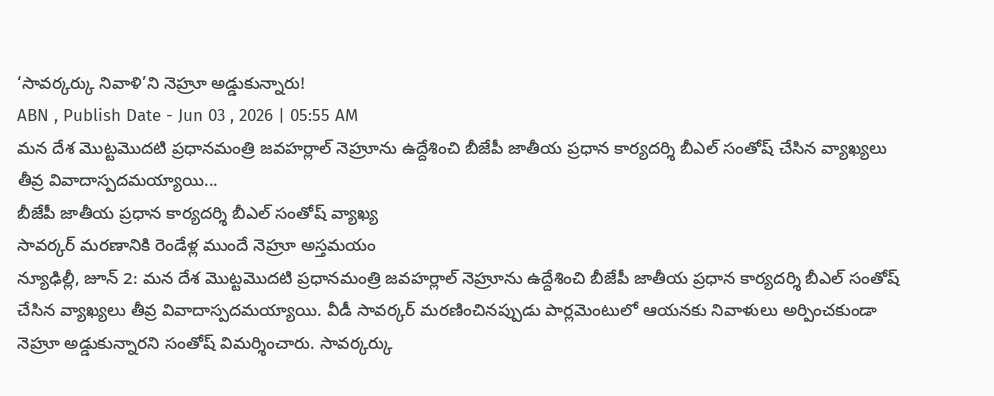‘సావర్కర్కు నివాళి’ని నెహ్రూ అడ్డుకున్నారు!
ABN , Publish Date - Jun 03 , 2026 | 05:55 AM
మన దేశ మొట్టమొదటి ప్రధానమంత్రి జవహర్లాల్ నెహ్రూను ఉద్దేశించి బీజేపీ జాతీయ ప్రధాన కార్యదర్శి బీఎల్ సంతోష్ చేసిన వ్యాఖ్యలు తీవ్ర వివాదాస్పదమయ్యాయి...
బీజేపీ జాతీయ ప్రధాన కార్యదర్శి బీఎల్ సంతోష్ వ్యాఖ్య
సావర్కర్ మరణానికి రెండేళ్ల ముందే నెహ్రూ అస్తమయం
న్యూఢిల్లీ, జూన్ 2: మన దేశ మొట్టమొదటి ప్రధానమంత్రి జవహర్లాల్ నెహ్రూను ఉద్దేశించి బీజేపీ జాతీయ ప్రధాన కార్యదర్శి బీఎల్ సంతోష్ చేసిన వ్యాఖ్యలు తీవ్ర వివాదాస్పదమయ్యాయి. వీడీ సావర్కర్ మరణించినప్పుడు పార్లమెంటులో ఆయనకు నివాళులు అర్పించకుండా నెహ్రూ అడ్డుకున్నారని సంతోష్ విమర్శించారు. సావర్కర్కు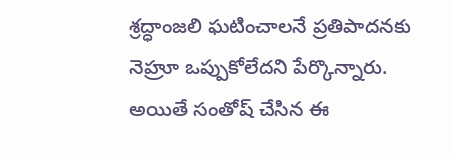శ్రద్ధాంజలి ఘటించాలనే ప్రతిపాదనకు నెహ్రూ ఒప్పుకోలేదని పేర్కొన్నారు. అయితే సంతోష్ చేసిన ఈ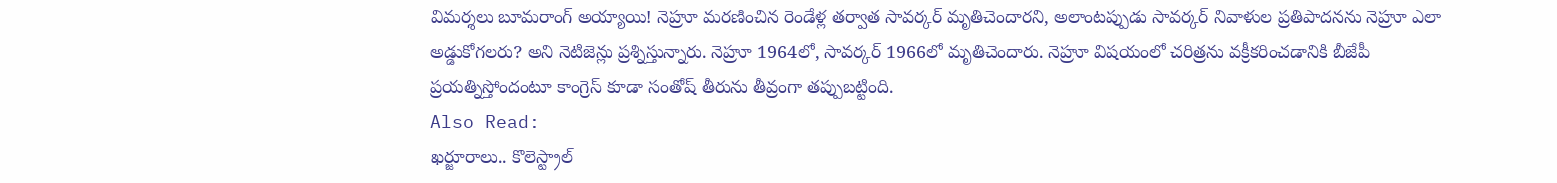విమర్శలు బూమరాంగ్ అయ్యాయి! నెహ్రూ మరణించిన రెండేళ్ల తర్వాత సావర్కర్ మృతిచెందారని, అలాంటప్పుడు సావర్కర్ నివాళుల ప్రతిపాదనను నెహ్రూ ఎలా అడ్డుకోగలరు? అని నెటిజెన్లు ప్రశ్నిస్తున్నారు. నెహ్రూ 1964లో, సావర్కర్ 1966లో మృతిచెందారు. నెహ్రూ విషయంలో చరిత్రను వక్రీకరించడానికి బీజేపీ ప్రయత్నిస్తోందంటూ కాంగ్రెస్ కూడా సంతోష్ తీరును తీవ్రంగా తప్పుబట్టింది.
Also Read:
ఖర్జూరాలు.. కొలెస్ట్రాల్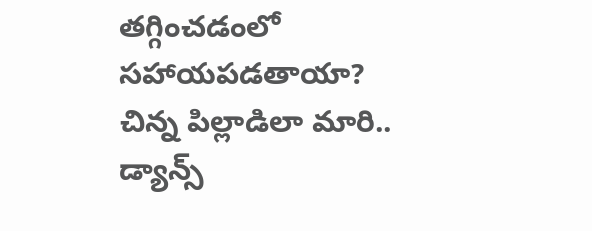తగ్గించడంలో సహాయపడతాయా?
చిన్న పిల్లాడిలా మారి.. డ్యాన్స్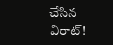చేసిన విరాట్!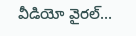వీడియో వైరల్...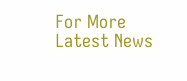For More Latest News